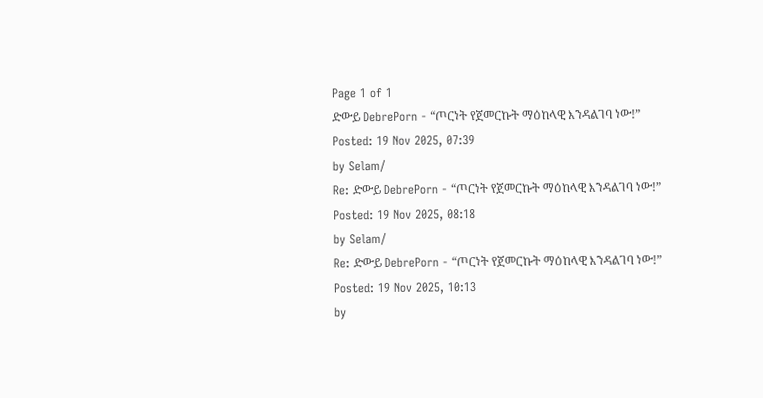Page 1 of 1
ድውይ DebrePorn - “ጦርነት የጀመርኩት ማዕከላዊ እንዳልገባ ነው!”
Posted: 19 Nov 2025, 07:39
by Selam/
Re: ድውይ DebrePorn - “ጦርነት የጀመርኩት ማዕከላዊ እንዳልገባ ነው!”
Posted: 19 Nov 2025, 08:18
by Selam/
Re: ድውይ DebrePorn - “ጦርነት የጀመርኩት ማዕከላዊ እንዳልገባ ነው!”
Posted: 19 Nov 2025, 10:13
by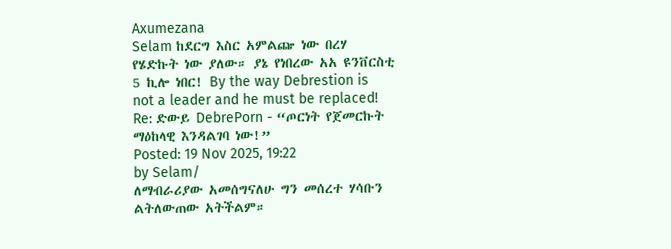Axumezana
Selam ከደርግ እስር አምልጬ ነው በረሃ የሄድኩት ነው ያለው። ያኔ የነበረው አአ ዩንቨርስቲ 5 ኪሎ ነበር! By the way Debrestion is not a leader and he must be replaced!
Re: ድውይ DebrePorn - “ጦርነት የጀመርኩት ማዕከላዊ እንዳልገባ ነው!”
Posted: 19 Nov 2025, 19:22
by Selam/
ለማብራሪያው አመሰግናለሁ ግን መሰረተ ሃሳቡን ልትለውጠው አትችልም።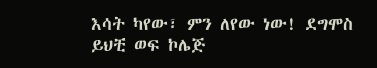እሳት ካየው፣ ምን ለየው ነው! ደግሞስ ይህቺ ወፍ ኮሌጅ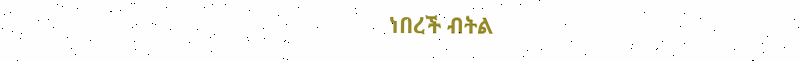ነበረች ብትል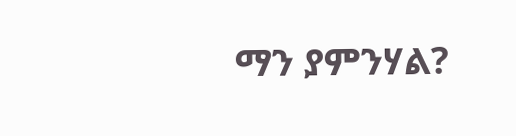ማን ያምንሃል?